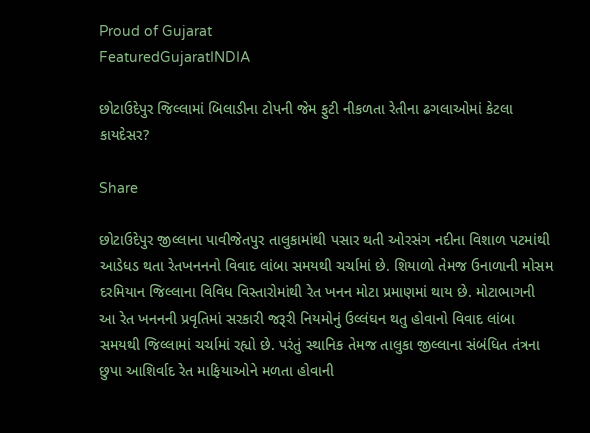Proud of Gujarat
FeaturedGujaratINDIA

છોટાઉદેપુર જિલ્લામાં બિલાડીના ટોપની જેમ ફુટી નીકળતા રેતીના ઢગલાઓમાં કેટલા કાયદેસર?

Share

છોટાઉદેપુર જીલ્લાના પાવીજેતપુર તાલુકામાંથી પસાર થતી ઓરસંગ નદીના વિશાળ પટમાંથી આડેધડ થતા રેતખનનનો વિવાદ લાંબા સમયથી ચર્ચામાં છે. શિયાળો તેમજ ઉનાળાની મોસમ દરમિયાન જિલ્લાના વિવિધ વિસ્તારોમાંથી રેત ખનન મોટા પ્રમાણમાં થાય છે. મોટાભાગની આ રેત ખનનની પ્રવૃતિમાં સરકારી જરૂરી નિયમોનું ઉલ્લંઘન થતુ હોવાનો વિવાદ લાંબા સમયથી જિલ્લામાં ચર્ચામાં રહ્યો છે. પરંતું સ્થાનિક તેમજ તાલુકા જીલ્લાના સંબંધિત તંત્રના છુપા આશિર્વાદ રેત માફિયાઓને મળતા હોવાની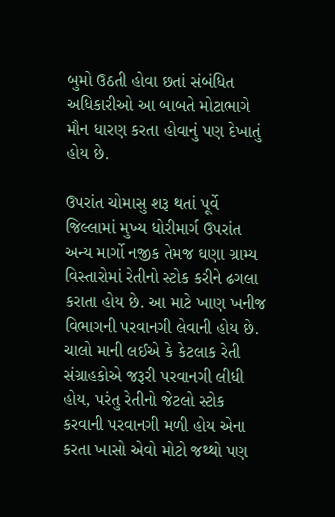બુમો ઉઠતી હોવા છતાં સંબંધિત અધિકારીઓ આ બાબતે મોટાભાગે મૌન ધારણ કરતા હોવાનું પણ દેખાતું હોય છે.

ઉપરાંત ચોમાસુ શરૂ થતાં પૂર્વે જિલ્લામાં મુખ્ય ધોરીમાર્ગ ઉપરાંત અન્ય માર્ગો નજીક તેમજ ઘણા ગ્રામ્ય વિસ્તારોમાં રેતીનો સ્ટોક કરીને ઢગલા કરાતા હોય છે. આ માટે ખાણ ખનીજ વિભાગની પરવાનગી લેવાની હોય છે. ચાલો માની લઈએ કે કેટલાક રેતી સંગ્રાહકોએ જરૂરી પરવાનગી લીધી હોય, પરંતુ રેતીનો જેટલો સ્ટોક કરવાની પરવાનગી મળી હોય એના કરતા ખાસો એવો મોટો જથ્થો પણ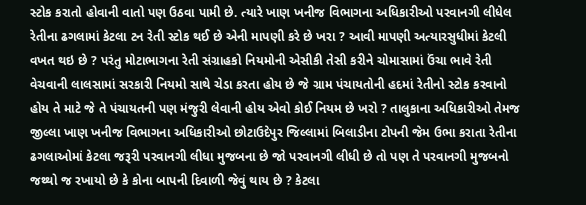સ્ટોક કરાતો હોવાની વાતો પણ ઉઠવા પામી છે. ત્યારે ખાણ ખનીજ વિભાગના અધિકારીઓ પરવાનગી લીધેલ રેતીના ઢગલામાં કેટલા ટન રેતી સ્ટોક થઈ છે એની માપણી કરે છે ખરા ? આવી માપણી અત્યારસુધીમાં કેટલી વખત થઇ છે ? પરંતુ મોટાભાગના રેતી સંગ્રાહકો નિયમોની એસીકી તેસી કરીને ચોમાસામાં ઉંચા ભાવે રેતી વેચવાની લાલસામાં સરકારી નિયમો સાથે ચેડા કરતા હોય છે જે ગ્રામ પંચાયતોની હદમાં રેતીનો સ્ટોક કરવાનો હોય તે માટે જે તે પંચાયતની પણ મંજુરી લેવાની હોય એવો કોઈ નિયમ છે ખરો ? તાલુકાના અધિકારીઓ તેમજ જીલ્લા ખાણ ખનીજ વિભાગના અધિકારીઓ છોટાઉદેપુર જિલ્લામાં બિલાડીના ટોપની જેમ ઉભા કરાતા રેતીના ઢગલાઓમાં કેટલા જરૂરી પરવાનગી લીધા મુજબના છે જો પરવાનગી લીધી છે તો પણ તે પરવાનગી મુજબનો જથ્થો જ રખાયો છે કે કોના બાપની દિવાળી જેવું થાય છે ? કેટલા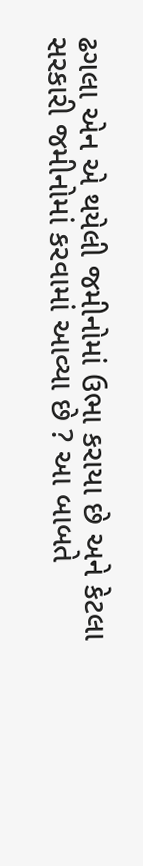ઢગલા એન એ થયેલી જમીનોમાં ઉભા કરાયા છે અને કેટલા સરકારી જમીનોમાં કરવામાં આવ્યા છે ? આ બાબતે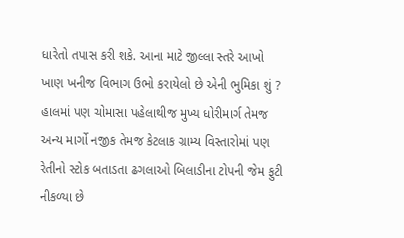ધારેતો તપાસ કરી શકે. આના માટે જીલ્લા સ્તરે આખો ખાણ ખનીજ વિભાગ ઉભો કરાયેલો છે એની ભુમિકા શું ? હાલમાં પણ ચોમાસા પહેલાથીજ મુખ્ય ધોરીમાર્ગ તેમજ અન્ય માર્ગો નજીક તેમજ કેટલાક ગ્રામ્ય વિસ્તારોમાં પણ રેતીનો સ્ટોક બતાડતા ઢગલાઓ બિલાડીના ટોપની જેમ ફુટી નીકળ્યા છે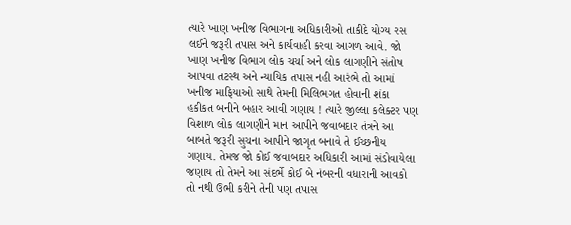ત્યારે ખાણ ખનીજ વિભાગના અધિકારીઓ તાકીદે યોગ્ય રસ લઈને જરૂરી તપાસ અને કાર્યવાહી કરવા આગળ આવે. જો ખાણ ખનીજ વિભાગ લોક ચર્ચા અને લોક લાગણીને સંતોષ આપવા તટસ્થ અને ન્યાયિક તપાસ નહી આરંભે તો આમાં ખનીજ માફિયાઓ સાથે તેમની મિલિભગત હોવાની શંકા હકીકત બનીને બહાર આવી ગણાય ! ત્યારે જીલ્લા કલેક્ટર પણ વિશાળ લોક લાગણીને માન આપીને જવાબદાર તંત્રને આ બાબતે જરૂરી સુચના આપીને જાગૃત બનાવે તે ઈચ્છનીય ગણાય. તેમજ જો કોઈ જવાબદાર અધિકારી આમાં સંડોવાયેલા જણાય તો તેમને આ સંદર્ભે કોઈ બે નંબરની વધારાની આવકો તો નથી ઉભી કરીને તેની પણ તપાસ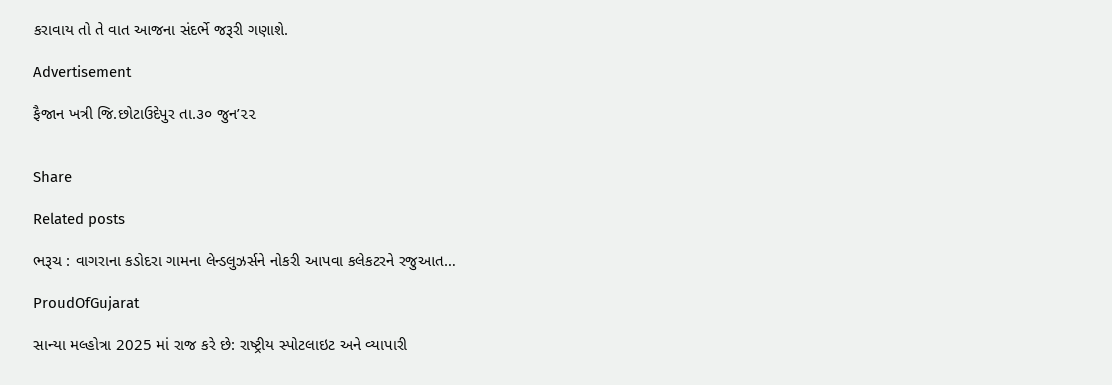કરાવાય તો તે વાત આજના સંદર્ભે જરૂરી ગણાશે.

Advertisement

ફૈજાન ખત્રી જિ.છોટાઉદેપુર તા.૩૦ જુન’૨૨


Share

Related posts

ભરૂચ : વાગરાના કડોદરા ગામના લેન્ડલુઝર્સને નોકરી આપવા કલેકટરને રજુઆત…

ProudOfGujarat

સાન્યા મલ્હોત્રા 2025 માં રાજ કરે છે: રાષ્ટ્રીય સ્પોટલાઇટ અને વ્યાપારી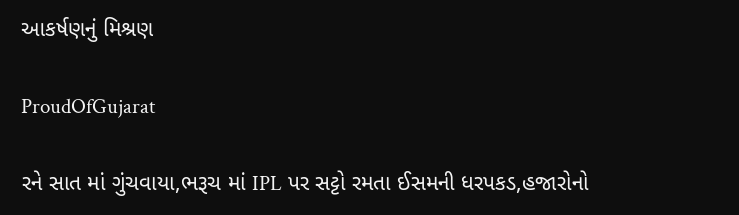આકર્ષણનું મિશ્રણ

ProudOfGujarat

રને સાત માં ગુંચવાયા,ભરૂચ માં IPL પર સટ્ટો રમતા ઈસમની ધરપકડ,હજારોનો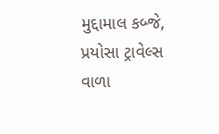મુદ્દામાલ કબ્જે, પ્રયોસા ટ્રાવેલ્સ વાળા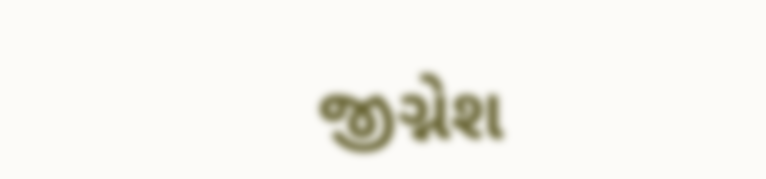જીગ્નેશ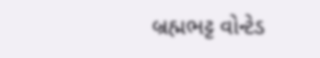બ્રહ્મભટ્ટ વોન્ટેડ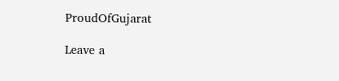ProudOfGujarat

Leave a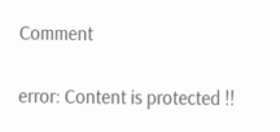Comment

error: Content is protected !!